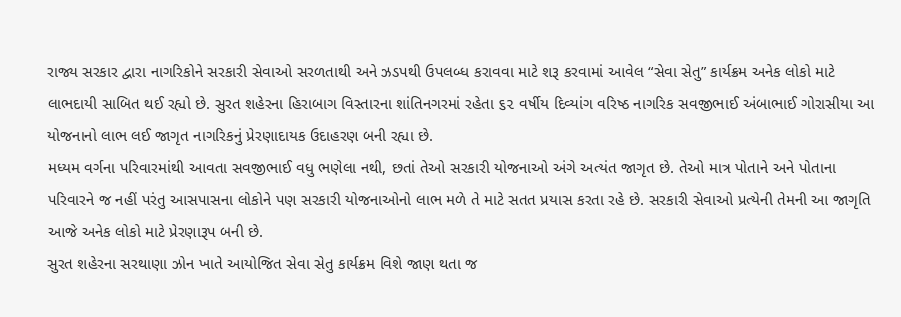રાજ્ય સરકાર દ્વારા નાગરિકોને સરકારી સેવાઓ સરળતાથી અને ઝડપથી ઉપલબ્ધ કરાવવા માટે શરૂ કરવામાં આવેલ “સેવા સેતુ” કાર્યક્રમ અનેક લોકો માટે લાભદાયી સાબિત થઈ રહ્યો છે. સુરત શહેરના હિરાબાગ વિસ્તારના શાંતિનગરમાં રહેતા ૬૨ વર્ષીય દિવ્યાંગ વરિષ્ઠ નાગરિક સવજીભાઈ અંબાભાઈ ગોરાસીયા આ યોજનાનો લાભ લઈ જાગૃત નાગરિકનું પ્રેરણાદાયક ઉદાહરણ બની રહ્યા છે.
મધ્યમ વર્ગના પરિવારમાંથી આવતા સવજીભાઈ વધુ ભણેલા નથી, છતાં તેઓ સરકારી યોજનાઓ અંગે અત્યંત જાગૃત છે. તેઓ માત્ર પોતાને અને પોતાના પરિવારને જ નહીં પરંતુ આસપાસના લોકોને પણ સરકારી યોજનાઓનો લાભ મળે તે માટે સતત પ્રયાસ કરતા રહે છે. સરકારી સેવાઓ પ્રત્યેની તેમની આ જાગૃતિ આજે અનેક લોકો માટે પ્રેરણારૂપ બની છે.
સુરત શહેરના સરથાણા ઝોન ખાતે આયોજિત સેવા સેતુ કાર્યક્રમ વિશે જાણ થતા જ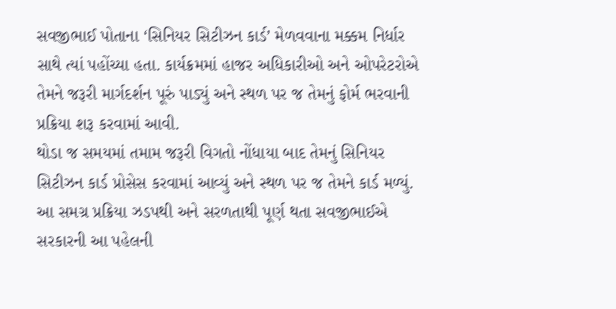સવજીભાઈ પોતાના ‘સિનિયર સિટીઝન કાર્ડ’ મેળવવાના મક્કમ નિર્ધાર સાથે ત્યાં પહોંચ્યા હતા. કાર્યક્રમમાં હાજર અધિકારીઓ અને ઓપરેટરોએ તેમને જરૂરી માર્ગદર્શન પૂરું પાડ્યું અને સ્થળ પર જ તેમનું ફોર્મ ભરવાની પ્રક્રિયા શરૂ કરવામાં આવી.
થોડા જ સમયમાં તમામ જરૂરી વિગતો નોંધાયા બાદ તેમનું સિનિયર સિટીઝન કાર્ડ પ્રોસેસ કરવામાં આવ્યું અને સ્થળ પર જ તેમને કાર્ડ મળ્યું. આ સમગ્ર પ્રક્રિયા ઝડપથી અને સરળતાથી પૂર્ણ થતા સવજીભાઈએ સરકારની આ પહેલની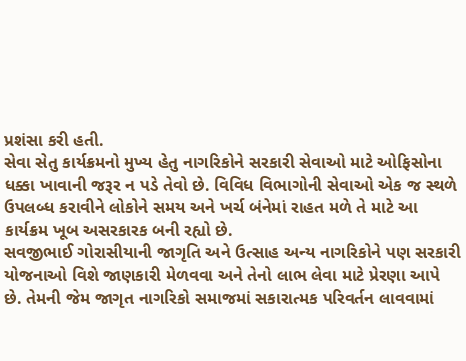પ્રશંસા કરી હતી.
સેવા સેતુ કાર્યક્રમનો મુખ્ય હેતુ નાગરિકોને સરકારી સેવાઓ માટે ઓફિસોના ધક્કા ખાવાની જરૂર ન પડે તેવો છે. વિવિધ વિભાગોની સેવાઓ એક જ સ્થળે ઉપલબ્ધ કરાવીને લોકોને સમય અને ખર્ચ બંનેમાં રાહત મળે તે માટે આ કાર્યક્રમ ખૂબ અસરકારક બની રહ્યો છે.
સવજીભાઈ ગોરાસીયાની જાગૃતિ અને ઉત્સાહ અન્ય નાગરિકોને પણ સરકારી યોજનાઓ વિશે જાણકારી મેળવવા અને તેનો લાભ લેવા માટે પ્રેરણા આપે છે. તેમની જેમ જાગૃત નાગરિકો સમાજમાં સકારાત્મક પરિવર્તન લાવવામાં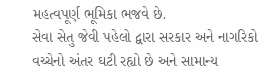મહત્વપૂર્ણ ભૂમિકા ભજવે છે.
સેવા સેતુ જેવી પહેલો દ્વારા સરકાર અને નાગરિકો વચ્ચેનો અંતર ઘટી રહ્યો છે અને સામાન્ય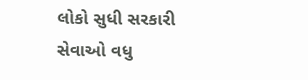લોકો સુધી સરકારી સેવાઓ વધુ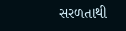સરળતાથી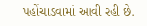પહોંચાડવામાં આવી રહી છે.